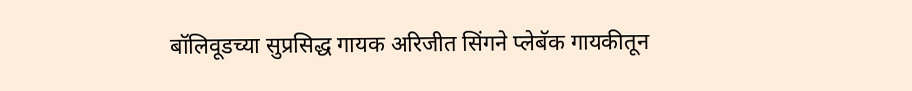बॉलिवूडच्या सुप्रसिद्ध गायक अरिजीत सिंगने प्लेबॅक गायकीतून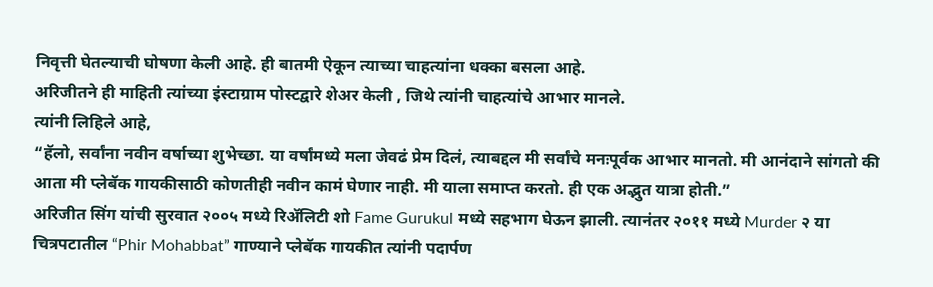निवृत्ती घेतल्याची घोषणा केली आहे. ही बातमी ऐकून त्याच्या चाहत्यांना धक्का बसला आहे.
अरिजीतने ही माहिती त्यांच्या इंस्टाग्राम पोस्टद्वारे शेअर केली , जिथे त्यांनी चाहत्यांचे आभार मानले.
त्यांनी लिहिले आहे,
“हॅलो, सर्वांना नवीन वर्षाच्या शुभेच्छा. या वर्षांमध्ये मला जेवढं प्रेम दिलं, त्याबद्दल मी सर्वांचे मनःपूर्वक आभार मानतो. मी आनंदाने सांगतो की आता मी प्लेबॅक गायकीसाठी कोणतीही नवीन कामं घेणार नाही. मी याला समाप्त करतो. ही एक अद्भुत यात्रा होती.”
अरिजीत सिंग यांची सुरवात २००५ मध्ये रिॲलिटी शो Fame Gurukul मध्ये सहभाग घेऊन झाली. त्यानंतर २०११ मध्ये Murder २ या चित्रपटातील “Phir Mohabbat” गाण्याने प्लेबॅक गायकीत त्यांनी पदार्पण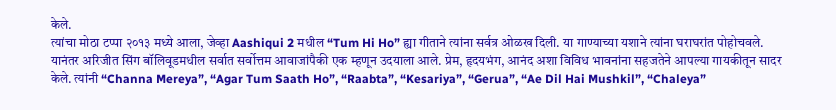केले.
त्यांचा मोठा टप्पा २०१३ मध्ये आला, जेव्हा Aashiqui 2 मधील “Tum Hi Ho” ह्या गीताने त्यांना सर्वत्र ओळख दिली. या गाण्याच्या यशाने त्यांना घराघरांत पोहोचवले.
यानंतर अरिजीत सिंग बॉलिवूडमधील सर्वात सर्वोत्तम आवाजांपैकी एक म्हणून उदयाला आले. प्रेम, हृदयभंग, आनंद अशा विविध भावनांना सहजतेने आपल्या गायकीतून सादर केले. त्यांनी “Channa Mereya”, “Agar Tum Saath Ho”, “Raabta”, “Kesariya”, “Gerua”, “Ae Dil Hai Mushkil”, “Chaleya”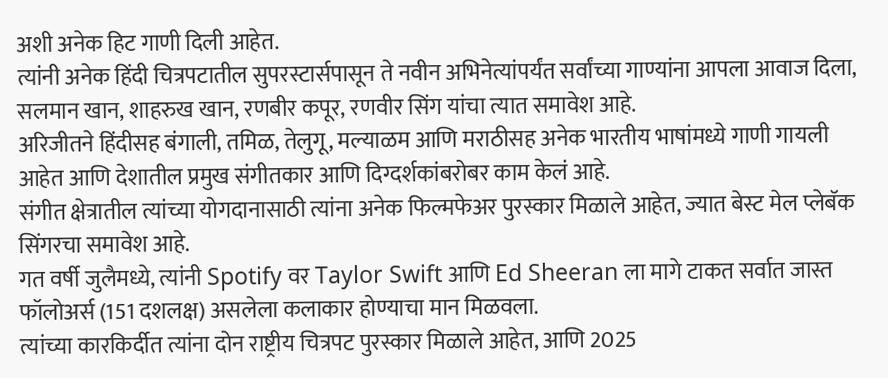अशी अनेक हिट गाणी दिली आहेत.
त्यांनी अनेक हिंदी चित्रपटातील सुपरस्टार्सपासून ते नवीन अभिनेत्यांपर्यंत सर्वांच्या गाण्यांना आपला आवाज दिला, सलमान खान, शाहरुख खान, रणबीर कपूर, रणवीर सिंग यांचा त्यात समावेश आहे.
अरिजीतने हिंदीसह बंगाली, तमिळ, तेलुगू, मल्याळम आणि मराठीसह अनेक भारतीय भाषांमध्ये गाणी गायली आहेत आणि देशातील प्रमुख संगीतकार आणि दिग्दर्शकांबरोबर काम केलं आहे.
संगीत क्षेत्रातील त्यांच्या योगदानासाठी त्यांना अनेक फिल्मफेअर पुरस्कार मिळाले आहेत, ज्यात बेस्ट मेल प्लेबॅक सिंगरचा समावेश आहे.
गत वर्षी जुलैमध्ये, त्यांनी Spotify वर Taylor Swift आणि Ed Sheeran ला मागे टाकत सर्वात जास्त फॉलोअर्स (151 दशलक्ष) असलेला कलाकार होण्याचा मान मिळवला.
त्यांच्या कारकिर्दीत त्यांना दोन राष्ट्रीय चित्रपट पुरस्कार मिळाले आहेत, आणि 2025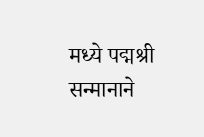मध्ये पद्मश्री सन्मानाने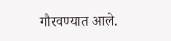गौरवण्यात आले.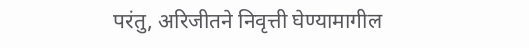परंतु, अरिजीतने निवृत्ती घेण्यामागील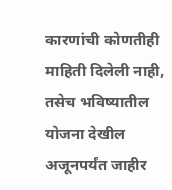कारणांची कोणतीही माहिती दिलेली नाही, तसेच भविष्यातील योजना देखील अजूनपर्यंत जाहीर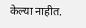केल्या नाहीत.